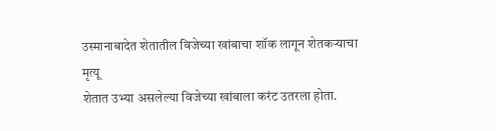उस्मानाबादेत शेतातील विजेच्या खांबाचा शॉक लागून शेतकऱ्याचा मृत्यू
शेतात उभ्या असलेल्या विजेच्या खांबाला करंट उतरला होता.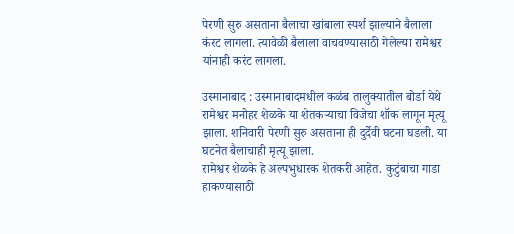पेरणी सुरु असताना बैलाचा खांबाला स्पर्श झाल्याने बैलाला कंरट लागला. त्यावेळी बैलाला वाचवण्यासाठी गेलेल्या रामेश्वर यांनाही करंट लागला.

उस्मानाबाद : उस्मानाबादमधील कळंब तालुक्यातील बोर्डा येथे रामेश्वर मनोहर शेळके या शेतकऱ्याचा विजेचा शॉक लागून मृत्यू झाला. शनिवारी पेरणी सुरु असताना ही दुर्देवी घटना घडली. या घटनेत बैलाचाही मृत्यू झाला.
रामेश्वर शेळके हे अल्पभुधारक शेतकरी आहेत. कुटुंबाचा गाडा हाकण्यासाठी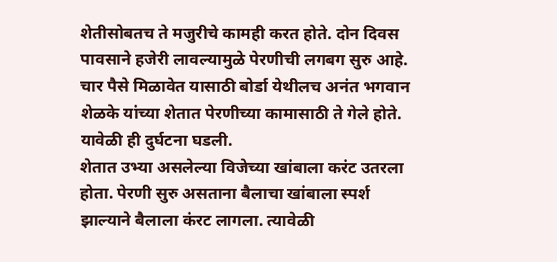शेतीसोबतच ते मजुरीचे कामही करत होते. दोन दिवस पावसाने हजेरी लावल्यामुळे पेरणीची लगबग सुरु आहे. चार पैसे मिळावेत यासाठी बोर्डा येथीलच अनंत भगवान शेळके यांच्या शेतात पेरणीच्या कामासाठी ते गेले होते. यावेळी ही दुर्घटना घडली.
शेतात उभ्या असलेल्या विजेच्या खांबाला करंट उतरला होता. पेरणी सुरु असताना बैलाचा खांबाला स्पर्श झाल्याने बैलाला कंरट लागला. त्यावेळी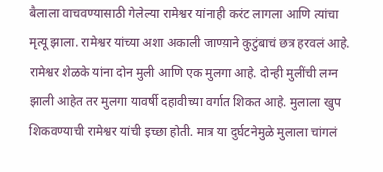बैलाला वाचवण्यासाठी गेलेल्या रामेश्वर यांनाही करंट लागला आणि त्यांचा मृत्यू झाला. रामेश्वर यांच्या अशा अकाली जाण्य़ाने कुटुंबाचं छत्र हरवलं आहे.
रामेश्वर शेळके यांना दोन मुली आणि एक मुलगा आहे. दोन्ही मुलींची लग्न झाली आहेत तर मुलगा यावर्षी दहावीच्या वर्गात शिकत आहे. मुलाला खुप शिकवण्याची रामेश्वर यांची इच्छा होती. मात्र या दुर्घटनेमुळे मुलाला चांगलं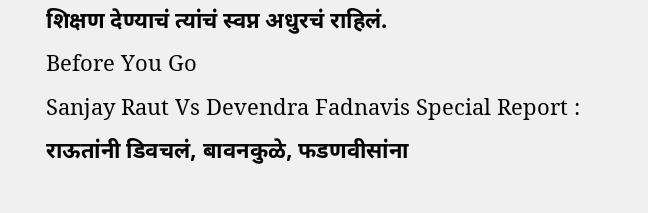शिक्षण देण्याचं त्यांचं स्वप्न अधुरचं राहिलं.
Before You Go
Sanjay Raut Vs Devendra Fadnavis Special Report : राऊतांनी डिवचलं, बावनकुळे, फडणवीसांना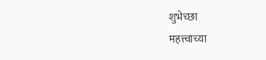शुभेच्छा
महत्त्वाच्या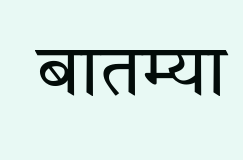बातम्या